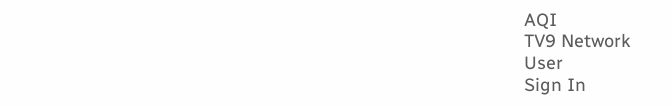AQI
TV9 Network
User
Sign In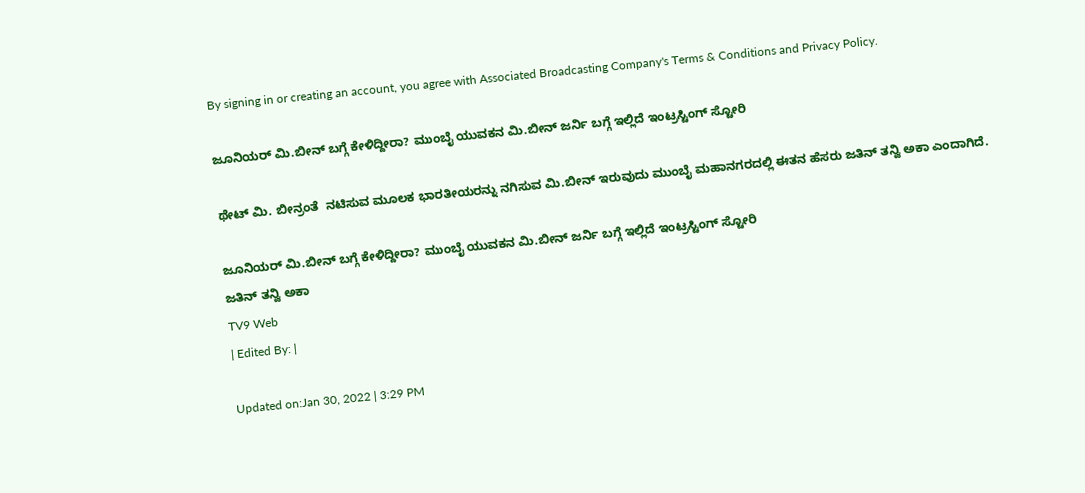By signing in or creating an account, you agree with Associated Broadcasting Company's Terms & Conditions and Privacy Policy.

ಜೂನಿಯರ್ ಮಿ.ಬೀನ್ ಬಗ್ಗೆ ಕೇಳಿದ್ದೀರಾ? ಮುಂಬೈ ಯುವಕನ ಮಿ.ಬೀನ್ ಜರ್ನಿ ಬಗ್ಗೆ ಇಲ್ಲಿದೆ ಇಂಟ್ರಸ್ಟಿಂಗ್ ಸ್ಟೋರಿ

ಥೇಟ್ ಮಿ. ಬೀನ್ರಂತೆ  ನಟಿಸುವ ಮೂಲಕ ಭಾರತೀಯರನ್ನು ನಗಿಸುವ ಮಿ.ಬೀನ್ ಇರುವುದು ಮುಂಬೈ ಮಹಾನಗರದಲ್ಲಿ ಈತನ ಹೆಸರು ಜತಿನ್ ತನ್ವಿ ಅಕಾ ಎಂದಾಗಿದೆ.

ಜೂನಿಯರ್ ಮಿ.ಬೀನ್ ಬಗ್ಗೆ ಕೇಳಿದ್ದೀರಾ? ಮುಂಬೈ ಯುವಕನ ಮಿ.ಬೀನ್ ಜರ್ನಿ ಬಗ್ಗೆ ಇಲ್ಲಿದೆ ಇಂಟ್ರಸ್ಟಿಂಗ್ ಸ್ಟೋರಿ
ಜತಿನ್ ತನ್ವಿ ಅಕಾ
TV9 Web
| Edited By: |

Updated on:Jan 30, 2022 | 3:29 PM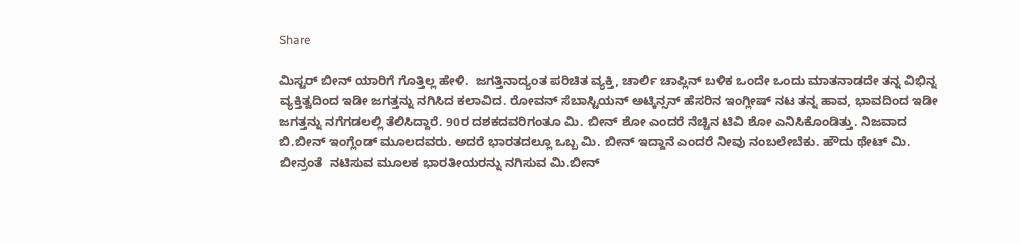Share

ಮಿಸ್ಟರ್ ಬೀನ್ ಯಾರಿಗೆ ಗೊತ್ತಿಲ್ಲ ಹೇಳಿ.  ಜಗತ್ತಿನಾದ್ಯಂತ ಪರಿಚಿತ ವ್ಯಕ್ತಿ, ಚಾರ್ಲಿ ಚಾಪ್ಲಿನ್ ಬಳಿಕ ಒಂದೇ ಒಂದು ಮಾತನಾಡದೇ ತನ್ನ ವಿಭಿನ್ನ ವ್ಯಕ್ತಿತ್ವದಿಂದ ಇಡೀ ಜಗತ್ತನ್ನು ನಗಿಸಿದ ಕಲಾವಿದ. ರೋವನ್ ಸೆಬಾಸ್ಟಿಯನ್ ಅಟ್ಕಿನ್ಸನ್ ಹೆಸರಿನ ಇಂಗ್ಲೀಷ್ ನಟ ತನ್ನ ಹಾವ, ಭಾವದಿಂದ ಇಡೀ ಜಗತ್ತನ್ನು ನಗೆಗಡಲಲ್ಲಿ ತೆಲಿಸಿದ್ದಾರೆ. 90ರ ದಶಕದವರಿಗಂತೂ ಮಿ. ಬೀನ್ ಶೋ ಎಂದರೆ ನೆಚ್ಚಿನ ಟಿವಿ ಶೋ ಎನಿಸಿಕೊಂಡಿತ್ತು. ನಿಜವಾದ ಬಿ.ಬೀನ್ ಇಂಗ್ಲೆಂಡ್ ಮೂಲದವರು. ಅದರೆ ಭಾರತದಲ್ಲೂ ಒಬ್ಬ ಮಿ. ಬೀನ್ ಇದ್ದಾನೆ ಎಂದರೆ ನೀವು ನಂಬಲೇಬೆಕು. ಹೌದು ಥೇಟ್ ಮಿ. ಬೀನ್ರಂತೆ  ನಟಿಸುವ ಮೂಲಕ ಭಾರತೀಯರನ್ನು ನಗಿಸುವ ಮಿ.ಬೀನ್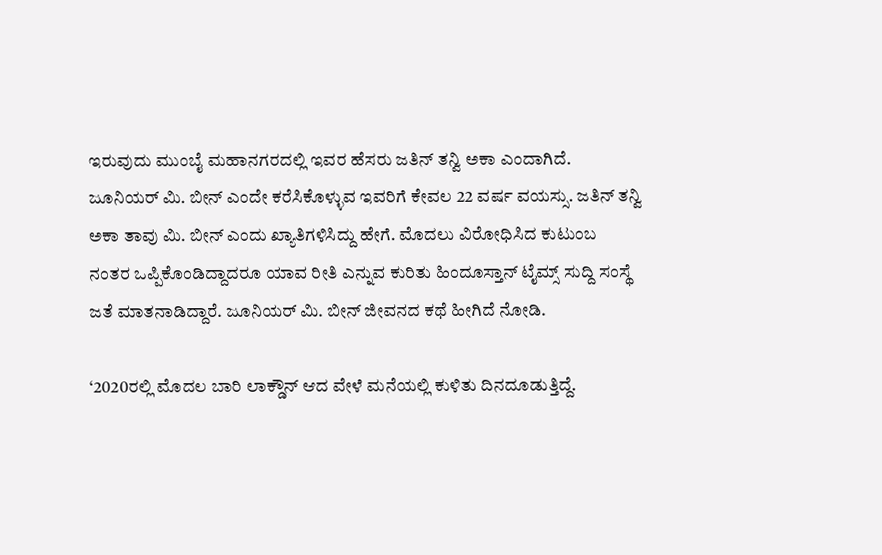ಇರುವುದು ಮುಂಬೈ ಮಹಾನಗರದಲ್ಲಿ ಇವರ ಹೆಸರು ಜತಿನ್ ತನ್ವಿ ಅಕಾ ಎಂದಾಗಿದೆ. ಜೂನಿಯರ್ ಮಿ. ಬೀನ್ ಎಂದೇ ಕರೆಸಿಕೊಳ್ಳುವ ಇವರಿಗೆ ಕೇವಲ 22 ವರ್ಷ ವಯಸ್ಸು. ಜತಿನ್ ತನ್ವಿ ಅಕಾ ತಾವು ಮಿ. ಬೀನ್ ಎಂದು ಖ್ಯಾತಿಗಳಿಸಿದ್ದು ಹೇಗೆ. ಮೊದಲು ವಿರೋಧಿಸಿದ ಕುಟುಂಬ ನಂತರ ಒಪ್ಪಿಕೊಂಡಿದ್ದಾದರೂ ಯಾವ ರೀತಿ ಎನ್ನುವ ಕುರಿತು ಹಿಂದೂಸ್ತಾನ್ ಟೈಮ್ಸ್ ಸುದ್ದಿ ಸಂಸ್ಥೆ ಜತೆ ಮಾತನಾಡಿದ್ದಾರೆ. ಜೂನಿಯರ್ ಮಿ. ಬೀನ್ ಜೀವನದ ಕಥೆ ಹೀಗಿದೆ ನೋಡಿ.

‘2020ರಲ್ಲಿ ಮೊದಲ ಬಾರಿ ಲಾಕ್ಡೌನ್ ಆದ ವೇಳೆ ಮನೆಯಲ್ಲಿ ಕುಳಿತು ದಿನದೂಡುತ್ತಿದ್ದೆ.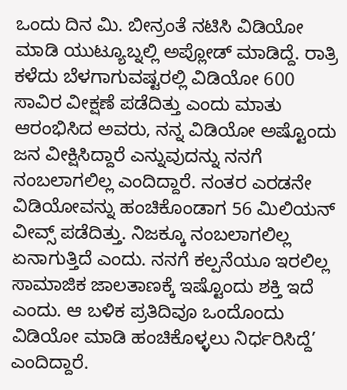ಒಂದು ದಿನ ಮಿ. ಬೀನ್ರಂತೆ ನಟಿಸಿ ವಿಡಿಯೋ ಮಾಡಿ ಯುಟ್ಯೂಬ್ನಲ್ಲಿ ಅಪ್ಲೋಡ್ ಮಾಡಿದ್ದೆ. ರಾತ್ರಿ ಕಳೆದು ಬೆಳಗಾಗುವಷ್ಟರಲ್ಲಿ ವಿಡಿಯೋ 600 ಸಾವಿರ ವೀಕ್ಷಣೆ ಪಡೆದಿತ್ತು ಎಂದು ಮಾತು ಆರಂಭಿಸಿದ ಅವರು, ನನ್ನ ವಿಡಿಯೋ ಅಷ್ಟೊಂದು ಜನ ವೀಕ್ಷಿಸಿದ್ದಾರೆ ಎನ್ನುವುದನ್ನು ನನಗೆ ನಂಬಲಾಗಲಿಲ್ಲ ಎಂದಿದ್ದಾರೆ. ನಂತರ ಎರಡನೇ ವಿಡಿಯೋವನ್ನು ಹಂಚಿಕೊಂಡಾಗ 56 ಮಿಲಿಯನ್ ವೀವ್ಸ್ ಪಡೆದಿತ್ತು. ನಿಜಕ್ಕೂ ನಂಬಲಾಗಲಿಲ್ಲ ಏನಾಗುತ್ತಿದೆ ಎಂದು. ನನಗೆ ಕಲ್ಪನೆಯೂ ಇರಲಿಲ್ಲ ಸಾಮಾಜಿಕ ಜಾಲತಾಣಕ್ಕೆ ಇಷ್ಟೊಂದು ಶಕ್ತಿ ಇದೆ ಎಂದು. ಆ ಬಳಿಕ ಪ್ರತಿದಿವೂ ಒಂದೊಂದು ವಿಡಿಯೋ ಮಾಡಿ ಹಂಚಿಕೊಳ್ಳಲು ನಿರ್ಧರಿಸಿದ್ದೆ’ ಎಂದಿದ್ದಾರೆ.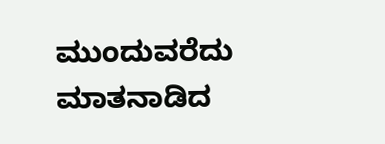ಮುಂದುವರೆದು ಮಾತನಾಡಿದ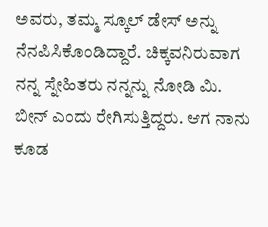ಅವರು, ತಮ್ಮ ಸ್ಕೂಲ್ ಡೇಸ್ ಅನ್ನು ನೆನಪಿಸಿಕೊಂಡಿದ್ದಾರೆ. ಚಿಕ್ಕವನಿರುವಾಗ ನನ್ನ ಸ್ನೇಹಿತರು ನನ್ನನ್ನು ನೋಡಿ ಮಿ. ಬೀನ್ ಎಂದು ರೇಗಿಸುತ್ತಿದ್ದರು. ಆಗ ನಾನು ಕೂಡ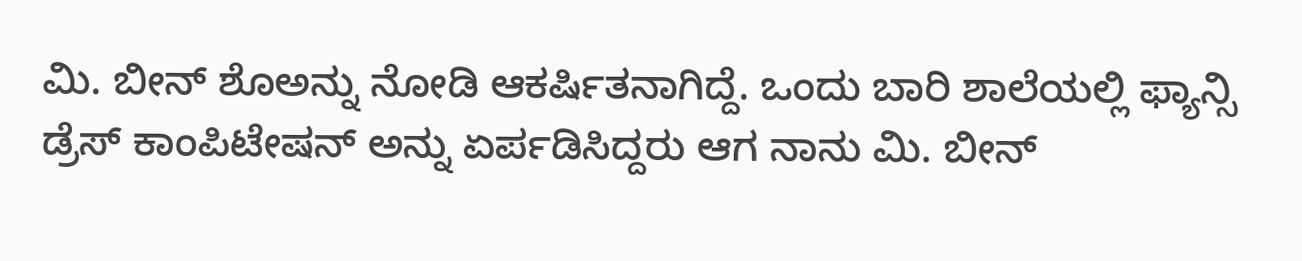ಮಿ. ಬೀನ್ ಶೊಅನ್ನು ನೋಡಿ ಆಕರ್ಷಿತನಾಗಿದ್ದೆ. ಒಂದು ಬಾರಿ ಶಾಲೆಯಲ್ಲಿ ಫ್ಯಾನ್ಸಿ ಡ್ರೆಸ್ ಕಾಂಪಿಟೇಷನ್ ಅನ್ನು ಏರ್ಪಡಿಸಿದ್ದರು ಆಗ ನಾನು ಮಿ. ಬೀನ್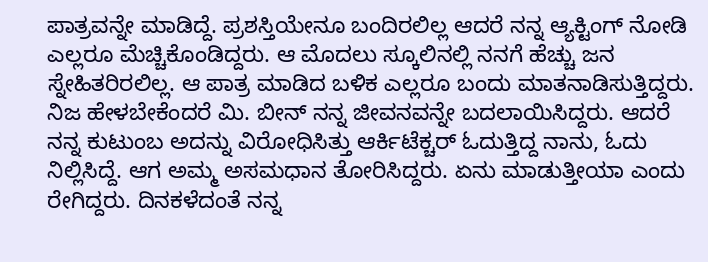ಪಾತ್ರವನ್ನೇ ಮಾಡಿದ್ದೆ. ಪ್ರಶಸ್ತಿಯೇನೂ ಬಂದಿರಲಿಲ್ಲ ಆದರೆ ನನ್ನ ಆ್ಯಕ್ಟಿಂಗ್ ನೋಡಿ ಎಲ್ಲರೂ ಮೆಚ್ಚಿಕೊಂಡಿದ್ದರು. ಆ ಮೊದಲು ಸ್ಕೂಲಿನಲ್ಲಿ ನನಗೆ ಹೆಚ್ಚು ಜನ ಸ್ನೇಹಿತರಿರಲಿಲ್ಲ. ಆ ಪಾತ್ರ ಮಾಡಿದ ಬಳಿಕ ಎಲ್ಲರೂ ಬಂದು ಮಾತನಾಡಿಸುತ್ತಿದ್ದರು. ನಿಜ ಹೇಳಬೇಕೆಂದರೆ ಮಿ. ಬೀನ್ ನನ್ನ ಜೀವನವನ್ನೇ ಬದಲಾಯಿಸಿದ್ದರು. ಆದರೆ ನನ್ನ ಕುಟುಂಬ ಅದನ್ನು ವಿರೋಧಿಸಿತ್ತು ಆರ್ಕಿಟೆಕ್ಚರ್ ಓದುತ್ತಿದ್ದ ನಾನು, ಓದು ನಿಲ್ಲಿಸಿದ್ದೆ. ಆಗ ಅಮ್ಮ ಅಸಮಧಾನ ತೋರಿಸಿದ್ದರು. ಏನು ಮಾಡುತ್ತೀಯಾ ಎಂದು ರೇಗಿದ್ದರು. ದಿನಕಳೆದಂತೆ ನನ್ನ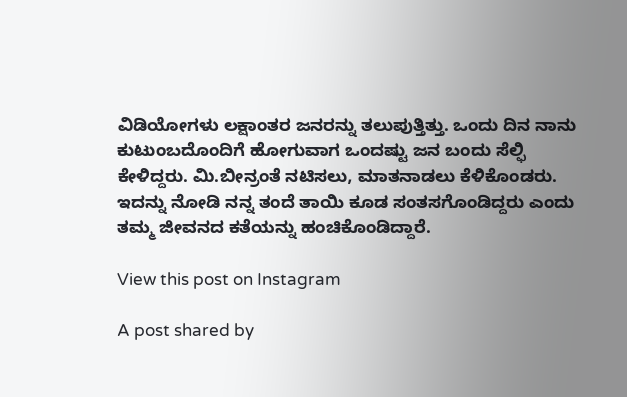ವಿಡಿಯೋಗಳು ಲಕ್ಷಾಂತರ ಜನರನ್ನು ತಲುಪುತ್ತಿತ್ತು. ಒಂದು ದಿನ ನಾನು ಕುಟುಂಬದೊಂದಿಗೆ ಹೋಗುವಾಗ ಒಂದಷ್ಟು ಜನ ಬಂದು ಸೆಲ್ಫಿ ಕೇಳಿದ್ದರು. ಮಿ.ಬೀನ್ರಂತೆ ನಟಿಸಲು, ಮಾತನಾಡಲು ಕೆಳಿಕೊಂಡರು. ಇದನ್ನು ನೋಡಿ ನನ್ನ ತಂದೆ ತಾಯಿ ಕೂಡ ಸಂತಸಗೊಂಡಿದ್ದರು ಎಂದು ತಮ್ಮ ಜೀವನದ ಕತೆಯನ್ನು ಹಂಚಿಕೊಂಡಿದ್ದಾರೆ.

View this post on Instagram

A post shared by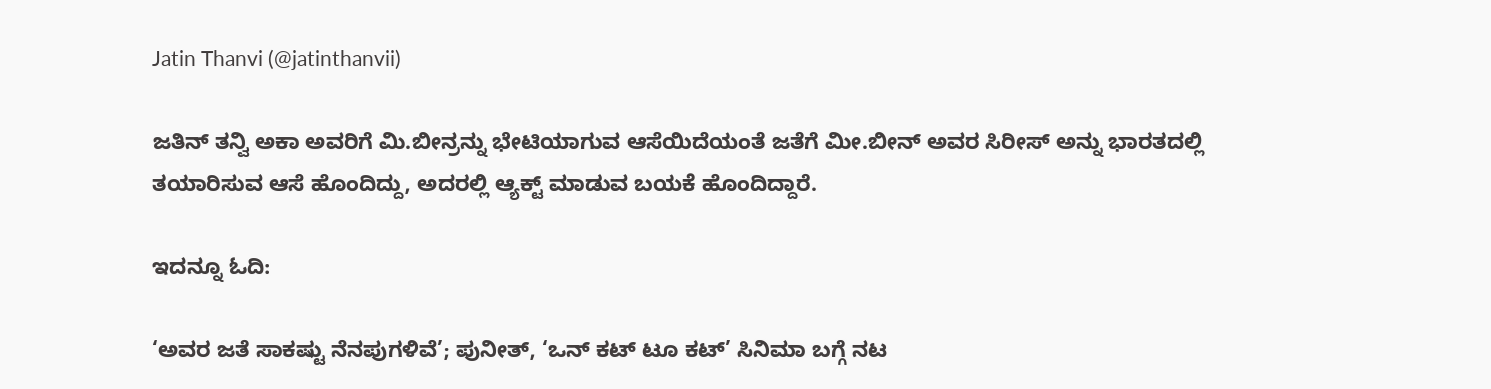Jatin Thanvi (@jatinthanvii)

ಜತಿನ್ ತನ್ವಿ ಅಕಾ ಅವರಿಗೆ ಮಿ.ಬೀನ್ರನ್ನು ಭೇಟಿಯಾಗುವ ಆಸೆಯಿದೆಯಂತೆ ಜತೆಗೆ ಮೀ.ಬೀನ್ ಅವರ ಸಿರೀಸ್ ಅನ್ನು ಭಾರತದಲ್ಲಿ ತಯಾರಿಸುವ ಆಸೆ ಹೊಂದಿದ್ದು, ಅದರಲ್ಲಿ ಆ್ಯಕ್ಟ್ ಮಾಡುವ ಬಯಕೆ ಹೊಂದಿದ್ದಾರೆ.

ಇದನ್ನೂ ಓದಿ:

‘ಅವರ ಜತೆ ಸಾಕಷ್ಟು ನೆನಪುಗಳಿವೆ’; ಪುನೀತ್, ‘ಒನ್ ಕಟ್ ಟೂ ಕಟ್’ ಸಿನಿಮಾ ಬಗ್ಗೆ ನಟ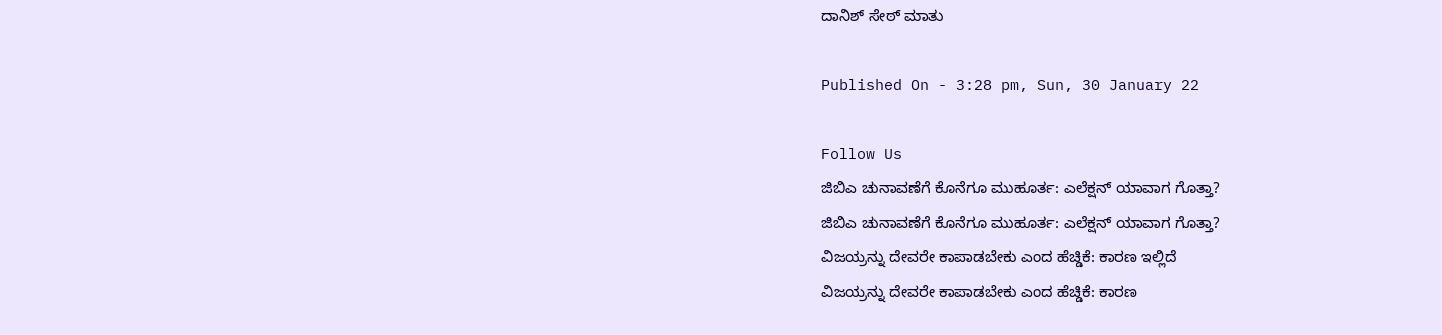ದಾನಿಶ್ ಸೇಠ್ ಮಾತು

Published On - 3:28 pm, Sun, 30 January 22

Follow Us
ಜಿಬಿಎ ಚುನಾವಣೆಗೆ ಕೊನೆಗೂ ಮುಹೂರ್ತ: ಎಲೆಕ್ಷನ್ ಯಾವಾಗ ಗೊತ್ತಾ?
ಜಿಬಿಎ ಚುನಾವಣೆಗೆ ಕೊನೆಗೂ ಮುಹೂರ್ತ: ಎಲೆಕ್ಷನ್ ಯಾವಾಗ ಗೊತ್ತಾ?
ವಿಜಯ್ರನ್ನು ದೇವರೇ ಕಾಪಾಡಬೇಕು ಎಂದ ಹೆಚ್ಡಿಕೆ: ಕಾರಣ ಇಲ್ಲಿದೆ
ವಿಜಯ್ರನ್ನು ದೇವರೇ ಕಾಪಾಡಬೇಕು ಎಂದ ಹೆಚ್ಡಿಕೆ: ಕಾರಣ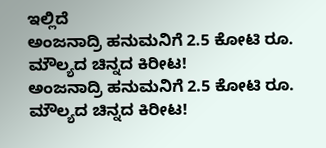ಇಲ್ಲಿದೆ
ಅಂಜನಾದ್ರಿ ಹನುಮನಿಗೆ 2.5 ಕೋಟಿ ರೂ. ಮೌಲ್ಯದ ಚಿನ್ನದ ಕಿರೀಟ!
ಅಂಜನಾದ್ರಿ ಹನುಮನಿಗೆ 2.5 ಕೋಟಿ ರೂ. ಮೌಲ್ಯದ ಚಿನ್ನದ ಕಿರೀಟ!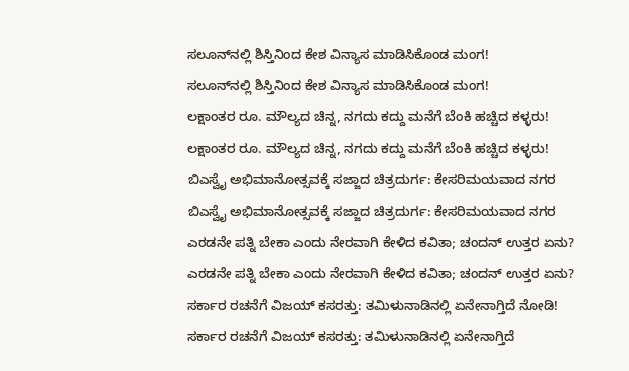ಸಲೂನ್‌ನಲ್ಲಿ ಶಿಸ್ತಿನಿಂದ ಕೇಶ ವಿನ್ಯಾಸ ಮಾಡಿಸಿಕೊಂಡ ಮಂಗ!
ಸಲೂನ್‌ನಲ್ಲಿ ಶಿಸ್ತಿನಿಂದ ಕೇಶ ವಿನ್ಯಾಸ ಮಾಡಿಸಿಕೊಂಡ ಮಂಗ!
ಲಕ್ಷಾಂತರ ರೂ. ಮೌಲ್ಯದ ಚಿನ್ನ, ನಗದು ಕದ್ದು ಮನೆಗೆ ಬೆಂಕಿ ಹಚ್ಚಿದ ಕಳ್ಳರು!
ಲಕ್ಷಾಂತರ ರೂ. ಮೌಲ್ಯದ ಚಿನ್ನ, ನಗದು ಕದ್ದು ಮನೆಗೆ ಬೆಂಕಿ ಹಚ್ಚಿದ ಕಳ್ಳರು!
ಬಿಎಸ್ವೈ ಅಭಿಮಾನೋತ್ಸವಕ್ಕೆ ಸಜ್ಜಾದ ಚಿತ್ರದುರ್ಗ: ಕೇಸರಿಮಯವಾದ ನಗರ
ಬಿಎಸ್ವೈ ಅಭಿಮಾನೋತ್ಸವಕ್ಕೆ ಸಜ್ಜಾದ ಚಿತ್ರದುರ್ಗ: ಕೇಸರಿಮಯವಾದ ನಗರ
ಎರಡನೇ ಪತ್ನಿ ಬೇಕಾ ಎಂದು ನೇರವಾಗಿ ಕೇಳಿದ ಕವಿತಾ; ಚಂದನ್ ಉತ್ತರ ಏನು?
ಎರಡನೇ ಪತ್ನಿ ಬೇಕಾ ಎಂದು ನೇರವಾಗಿ ಕೇಳಿದ ಕವಿತಾ; ಚಂದನ್ ಉತ್ತರ ಏನು?
ಸರ್ಕಾರ ರಚನೆಗೆ ವಿಜಯ್ ಕಸರತ್ತು: ತಮಿಳುನಾಡಿನಲ್ಲಿ ಏನೇನಾಗ್ತಿದೆ ನೋಡಿ!
ಸರ್ಕಾರ ರಚನೆಗೆ ವಿಜಯ್ ಕಸರತ್ತು: ತಮಿಳುನಾಡಿನಲ್ಲಿ ಏನೇನಾಗ್ತಿದೆ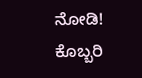ನೋಡಿ!
ಕೊಬ್ಬರಿ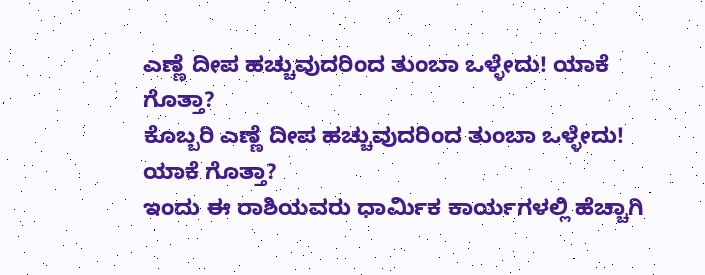ಎಣ್ಣೆ ದೀಪ ಹಚ್ಚುವುದರಿಂದ ತುಂಬಾ ಒಳ್ಳೇದು! ಯಾಕೆ ಗೊತ್ತಾ?
ಕೊಬ್ಬರಿ ಎಣ್ಣೆ ದೀಪ ಹಚ್ಚುವುದರಿಂದ ತುಂಬಾ ಒಳ್ಳೇದು! ಯಾಕೆ ಗೊತ್ತಾ?
ಇಂದು ಈ ರಾಶಿಯವರು ಧಾರ್ಮಿಕ ಕಾರ್ಯಗಳಲ್ಲಿ ಹೆಚ್ಚಾಗಿ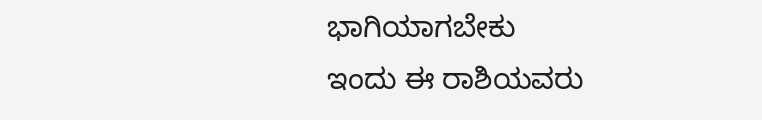ಭಾಗಿಯಾಗಬೇಕು
ಇಂದು ಈ ರಾಶಿಯವರು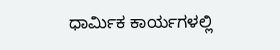ಧಾರ್ಮಿಕ ಕಾರ್ಯಗಳಲ್ಲಿ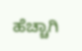ಹೆಚ್ಚಾಗಿ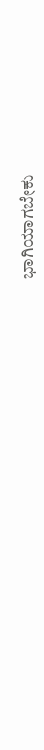ಭಾಗಿಯಾಗಬೇಕು